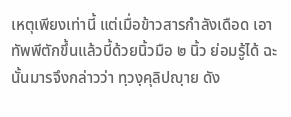เหตุเพียงเท่านี้ แต่เมื่อข้าวสารกำลังเดือด เอาทัพพีตักขึ้นแล้วบี้ด้วยนิ้วมือ ๒ นิ้ว ย่อมรู้ได้ ฉะนั้นมารจึงกล่าวว่า ทฺวงฺคุลิปญฺาย ดัง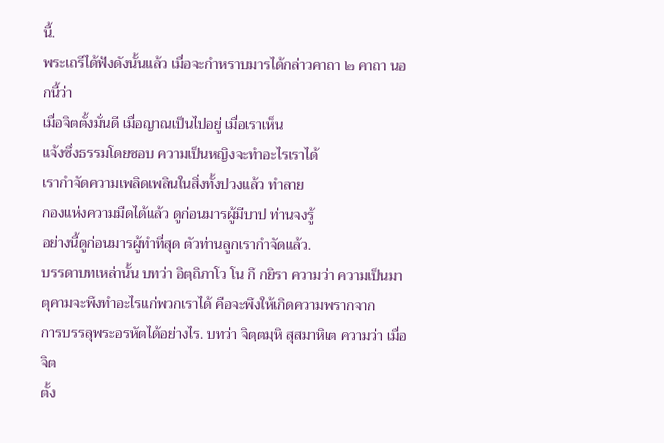นี้.
พระเถรีได้ฟังดังนั้นแล้ว เมื่อจะกำหราบมารได้กล่าวคาถา ๒ คาถา นอกนี้ว่า
เมื่อจิตตั้งมั่นดี เมื่อญาณเป็นไปอยู่ เมื่อเราเห็น
แจ้งซึ่งธรรมโดยชอบ ความเป็นหญิงจะทำอะไรเราได้
เรากำจัดความเพลิดเพลินในสิ่งทั้งปวงแล้ว ทำลาย
กองแห่งความมืดได้แล้ว ดูก่อนมารผู้มีบาป ท่านจงรู้
อย่างนี้ดูก่อนมารผู้ทำที่สุด ตัวท่านลูกเรากำจัดแล้ว.
บรรดาบทเหล่านั้น บทว่า อิตฺถิภาโว โน กึ กยิรา ความว่า ความเป็นมาตุคามจะพึงทำอะไรแก่พวกเราได้ คือจะพึงให้เกิดความพรากจาก
การบรรลุพระอรหัตได้อย่างไร. บทว่า จิตฺตมฺหิ สุสมาหิเต ความว่า เมื่อจิต
ตั้ง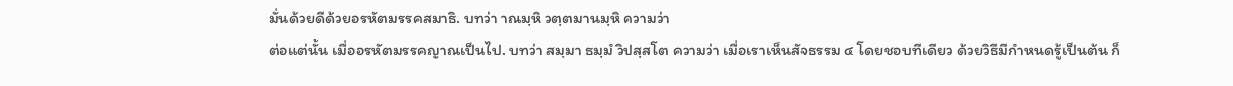มั่นด้วยดีด้วยอรหัตมรรคสมาธิ. บทว่า าณมฺหิ วตฺตมานมฺหิ ความว่า
ต่อแต่นั้น เมื่ออรหัตมรรคญาณเป็นไป. บทว่า สมฺมา ธมฺมํ วิปสฺสโต ความว่า เมื่อเราเห็นสัจธรรม ๔ โดยชอบทีเดียว ด้วยวิธีมีกำหนดรู้เป็นต้น ก็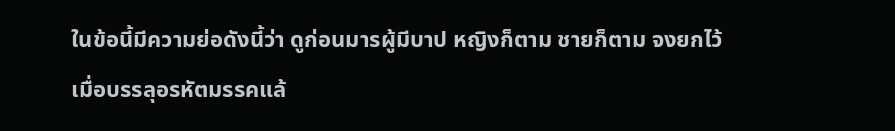ในข้อนี้มีความย่อดังนี้ว่า ดูก่อนมารผู้มีบาป หญิงก็ตาม ชายก็ตาม จงยกไว้ เมื่อบรรลุอรหัตมรรคแล้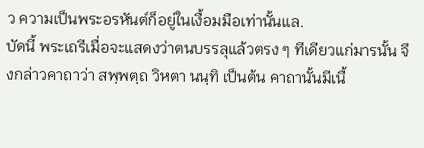ว ความเป็นพระอรหันต์ก็อยู่ในเงื้อมมือเท่านั้นแล.
บัดนี้ พระเถรีเมื่อจะแสดงว่าตนบรรลุแล้วตรง ๆ ทีเดียวแก่มารนั้น จึงกล่าวคาถาว่า สพฺพตฺถ วิหตา นนฺทิ เป็นต้น คาถานั้นมีเนื้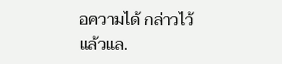อความได้ กล่าวไว้แล้วแล.